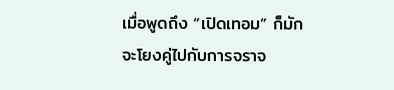เมื่อพูดถึง “เปิดเทอม” ก็มักจะโยงคู่ไปกับการจราจ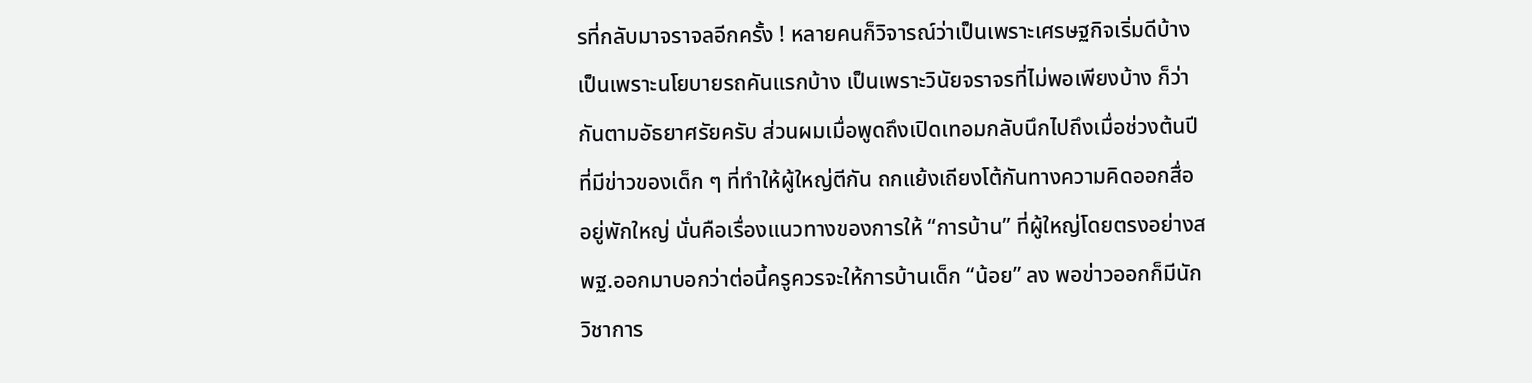รที่กลับมาจราจลอีกครั้ง ! หลายคนก็วิจารณ์ว่าเป็นเพราะเศรษฐกิจเริ่มดีบ้าง เป็นเพราะนโยบายรถคันแรกบ้าง เป็นเพราะวินัยจราจรที่ไม่พอเพียงบ้าง ก็ว่ากันตามอัธยาศรัยครับ ส่วนผมเมื่อพูดถึงเปิดเทอมกลับนึกไปถึงเมื่อช่วงต้นปีที่มีข่าวของเด็ก ๆ ที่ทำให้ผู้ใหญ่ตีกัน ถกแย้งเถียงโต้กันทางความคิดออกสื่ออยู่พักใหญ่ นั่นคือเรื่องแนวทางของการให้ “การบ้าน” ที่ผู้ใหญ่โดยตรงอย่างสพฐ.ออกมาบอกว่าต่อนี้ครูควรจะให้การบ้านเด็ก “น้อย” ลง พอข่าวออกก็มีนักวิชาการ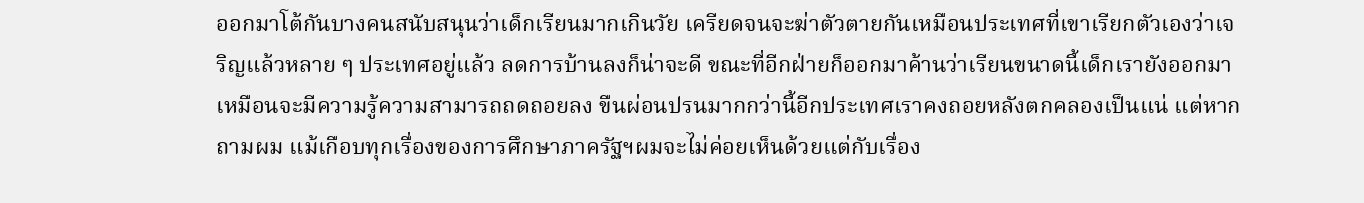ออกมาโต้กันบางคนสนับสนุนว่าเด็กเรียนมากเกินวัย เครียดจนจะฆ่าตัวตายกันเหมือนประเทศที่เขาเรียกตัวเองว่าเจริญแล้วหลาย ๆ ประเทศอยู่แล้ว ลดการบ้านลงก็น่าจะดี ขณะที่อีกฝ่ายก็ออกมาค้านว่าเรียนขนาดนี้เด็กเรายังออกมาเหมือนจะมีความรู้ความสามารถถดถอยลง ขืนผ่อนปรนมากกว่านี้อีกประเทศเราคงถอยหลังตกคลองเป็นแน่ แต่หากถามผม แม้เกือบทุกเรื่องของการศึกษาภาครัฐฯผมจะไม่ค่อยเห็นด้วยแต่กับเรื่อง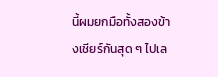นี้ผมยกมือทั้งสองข้างเชียร์กันสุด ๆ ไปเล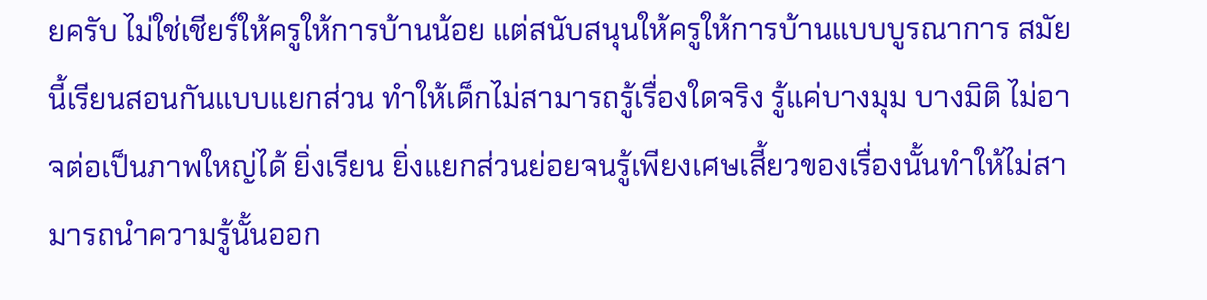ยครับ ไม่ใช่เชียร์ให้ครูให้การบ้านน้อย แต่สนับสนุนให้ครูให้การบ้านแบบบูรณาการ สมัยนี้เรียนสอนกันแบบแยกส่วน ทำให้เด็กไม่สามารถรู้เรื่องใดจริง รู้แค่บางมุม บางมิติ ไม่อาจต่อเป็นภาพใหญ่ได้ ยิ่งเรียน ยิ่งแยกส่วนย่อยจนรู้เพียงเศษเสี้ยวของเรื่องนั้นทำให้ไม่สามารถนำความรู้นั้นออก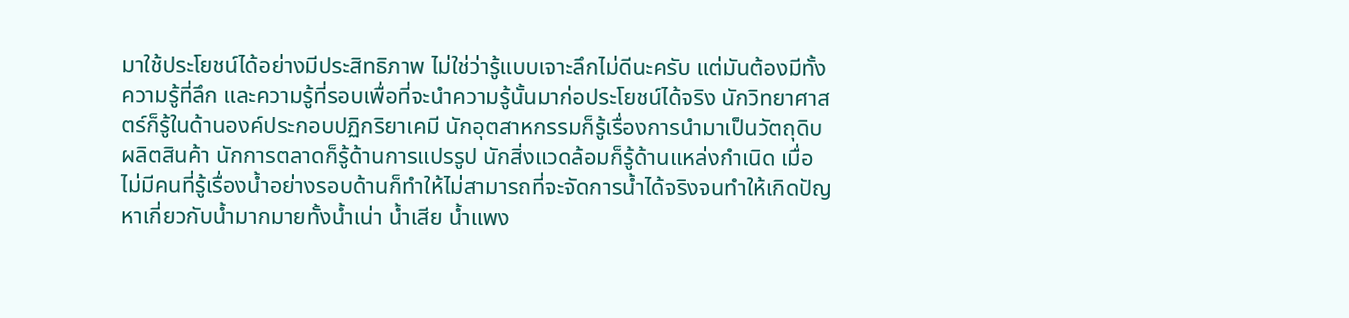มาใช้ประโยชน์ได้อย่างมีประสิทธิภาพ ไม่ใช่ว่ารู้แบบเจาะลึกไม่ดีนะครับ แต่มันต้องมีทั้งความรู้ที่ลึก และความรู้ที่รอบเพื่อที่จะนำความรู้นั้นมาก่อประโยชน์ได้จริง นักวิทยาศาสตร์ก็รู้ในด้านองค์ประกอบปฏิกริยาเคมี นักอุตสาหกรรมก็รู้เรื่องการนำมาเป็นวัตถุดิบผลิตสินค้า นักการตลาดก็รู้ด้านการแปรรูป นักสิ่งแวดล้อมก็รู้ด้านแหล่งกำเนิด เมื่อไม่มีคนที่รู้เรื่องน้ำอย่างรอบด้านก็ทำให้ไม่สามารถที่จะจัดการน้ำได้จริงจนทำให้เกิดปัญหาเกี่ยวกับน้ำมากมายทั้งน้ำเน่า น้ำเสีย น้ำแพง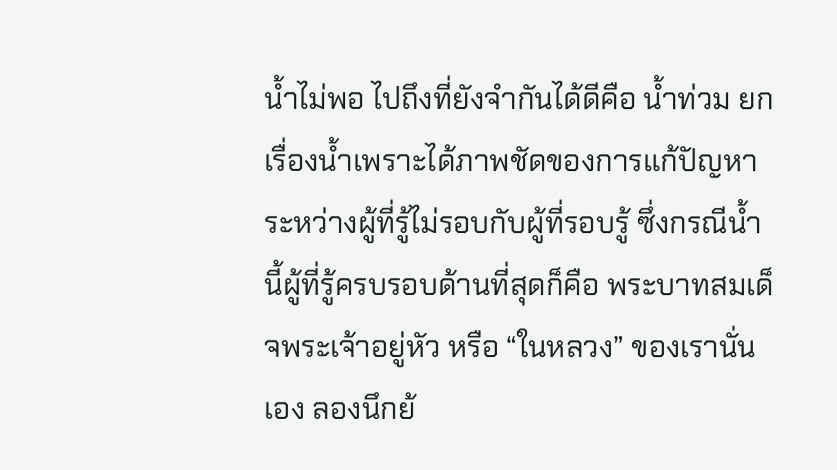น้ำไม่พอ ไปถึงที่ยังจำกันได้ดีคือ น้ำท่วม ยกเรื่องน้ำเพราะได้ภาพชัดของการแก้ปัญหาระหว่างผู้ที่รู้ไม่รอบกับผู้ที่รอบรู้ ซึ่งกรณีน้ำนี้ผู้ที่รู้ครบรอบด้านที่สุดก็คือ พระบาทสมเด็จพระเจ้าอยู่หัว หรือ “ในหลวง” ของเรานั่นเอง ลองนึกย้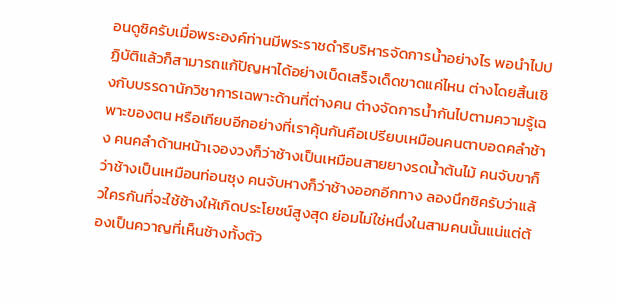อนดูซิครับเมื่อพระองค์ท่านมีพระราชดำริบริหารจัดการน้ำอย่างไร พอนำไปปฏิบัติแล้วก็สามารถแก้ปัญหาได้อย่างเบ็ดเสร็จเด็ดขาดแค่ไหน ต่างโดยสิ้นเชิงกับบรรดานักวิชาการเฉพาะด้านที่ต่างคน ต่างจัดการน้ำกันไปตามความรู้เฉพาะของตน หรือเทียบอีกอย่างที่เราคุ้นกันคือเปรียบเหมือนคนตาบอดคลำช้าง คนคลำด้านหน้าเจองวงก็ว่าช้างเป็นเหมือนสายยางรดน้ำต้นไม้ คนจับขาก็ว่าช้างเป็นเหมือนท่อนซุง คนจับหางก็ว่าช้างออกอีกทาง ลองนึกซิครับว่าแล้วใครกันที่จะใช้ช้างให้เกิดประโยชน์สูงสุด ย่อมไม่ใช่หนึ่งในสามคนนั้นแน่แต่ต้องเป็นควาญที่เห็นช้างทั้งตัว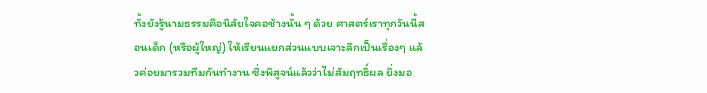ทั้งยังรู้นามธรรมคือนิสัยใจคอช้างนั้น ๆ ด้วย ศาสตร์เราทุกวันนี้สอนเด็ก (หรือผู้ใหญ่) ให้เรียนแยกส่วนแบบเจาะลึกเป็นเรื่องๆ แล้วค่อยมารวมทีมกันทำงาน ซึ่งพิสูจน์แล้วว่าไม่สัมฤทธิ์ผล ยิ่งมอ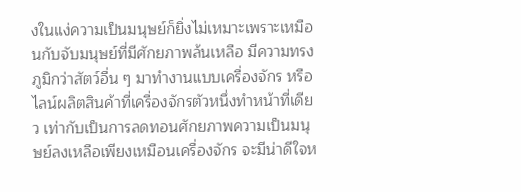งในแง่ความเป็นมนุษย์ก็ยิ่งไม่เหมาะเพราะเหมือนกับจับมนุษย์ที่มีศักยภาพล้นเหลือ มีความทรงภูมิกว่าสัตว์อื่น ๆ มาทำงานแบบเครื่องจักร หรือไลน์ผลิตสินค้าที่เครื่องจักรตัวหนึ่งทำหน้าที่เดียว เท่ากับเป็นการลดทอนศักยภาพความเป็นมนุษย์ลงเหลือเพียงเหมือนเครื่องจักร จะมีน่าดีใจห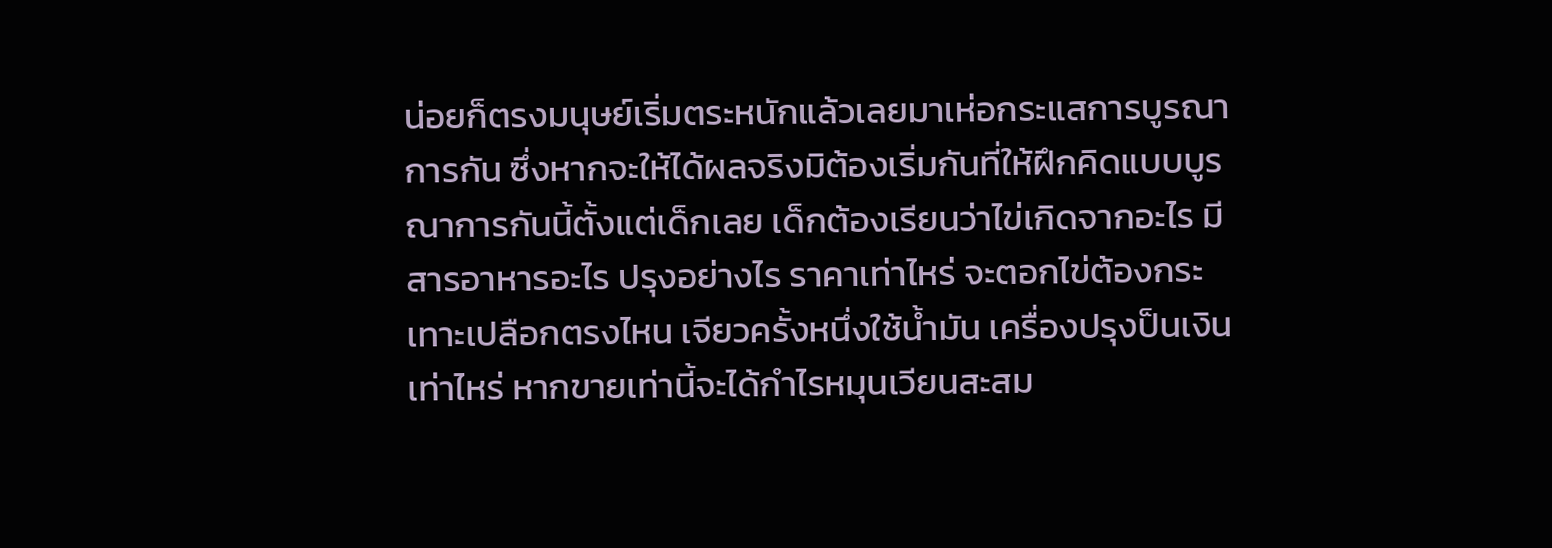น่อยก็ตรงมนุษย์เริ่มตระหนักแล้วเลยมาเห่อกระแสการบูรณาการกัน ซึ่งหากจะให้ได้ผลจริงมิต้องเริ่มกันที่ให้ฝึกคิดแบบบูรณาการกันนี้ตั้งแต่เด็กเลย เด็กต้องเรียนว่าไข่เกิดจากอะไร มีสารอาหารอะไร ปรุงอย่างไร ราคาเท่าไหร่ จะตอกไข่ต้องกระเทาะเปลือกตรงไหน เจียวครั้งหนึ่งใช้น้ำมัน เครื่องปรุงป็นเงินเท่าไหร่ หากขายเท่านี้จะได้กำไรหมุนเวียนสะสม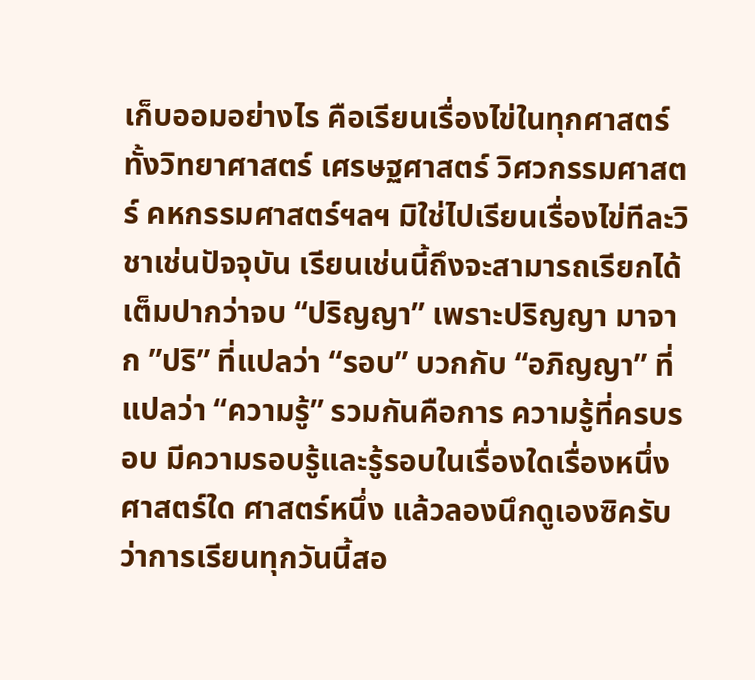เก็บออมอย่างไร คือเรียนเรื่องไข่ในทุกศาสตร์ทั้งวิทยาศาสตร์ เศรษฐศาสตร์ วิศวกรรมศาสตร์ คหกรรมศาสตร์ฯลฯ มิใช่ไปเรียนเรื่องไข่ทีละวิชาเช่นปัจจุบัน เรียนเช่นนี้ถึงจะสามารถเรียกได้เต็มปากว่าจบ “ปริญญา” เพราะปริญญา มาจาก ”ปริ” ที่แปลว่า “รอบ” บวกกับ “อภิญญา” ที่แปลว่า “ความรู้” รวมกันคือการ ความรู้ที่ครบรอบ มีความรอบรู้และรู้รอบในเรื่องใดเรื่องหนึ่ง ศาสตร์ใด ศาสตร์หนึ่ง แล้วลองนึกดูเองซิครับว่าการเรียนทุกวันนี้สอ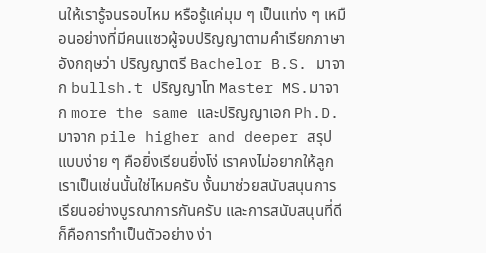นให้เรารู้จนรอบไหม หรือรู้แค่มุม ๆ เป็นแท่ง ๆ เหมือนอย่างที่มีคนแซวผู้จบปริญญาตามคำเรียกภาษาอังกฤษว่า ปริญญาตรี Bachelor B.S. มาจาก bullsh.t ปริญญาโท Master MS.มาจาก more the same และปริญญาเอก Ph.D. มาจาก pile higher and deeper สรุปแบบง่าย ๆ คือยิ่งเรียนยิ่งโง่ เราคงไม่อยากให้ลูกเราเป็นเช่นนั้นใช่ไหมครับ งั้นมาช่วยสนับสนุนการเรียนอย่างบูรณาการกันครับ และการสนับสนุนที่ดีก็คือการทำเป็นตัวอย่าง ง่า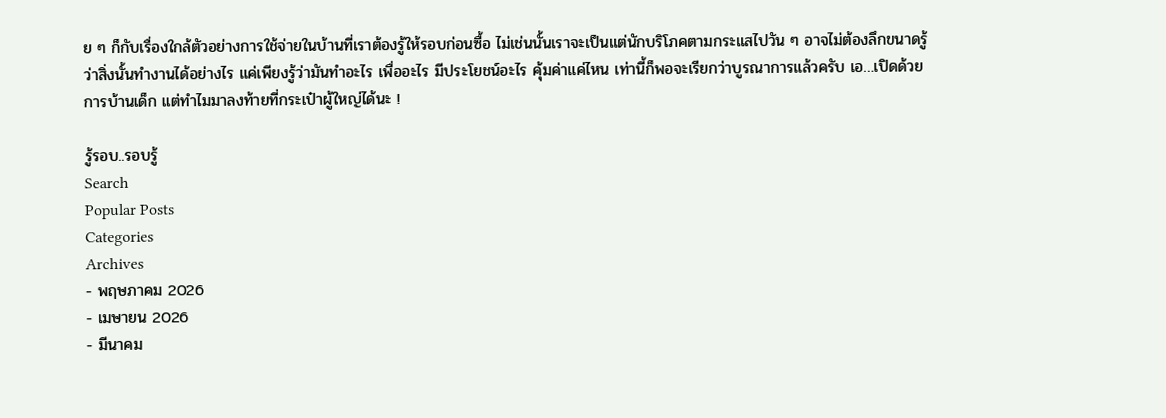ย ๆ ก็กับเรื่องใกล้ตัวอย่างการใช้จ่ายในบ้านที่เราต้องรู้ให้รอบก่อนซื้อ ไม่เช่นนั้นเราจะเป็นแต่นักบริโภคตามกระแสไปวัน ๆ อาจไม่ต้องลึกขนาดรู้ว่าสิ่งนั้นทำงานได้อย่างไร แค่เพียงรู้ว่ามันทำอะไร เพื่ออะไร มีประโยชน์อะไร คุ้มค่าแค่ไหน เท่านี้ก็พอจะเรียกว่าบูรณาการแล้วครับ เอ…เปิดด้วยการบ้านเด็ก แต่ทำไมมาลงท้ายที่กระเป๋าผู้ใหญ่ได้นะ !

รู้รอบ..รอบรู้
Search
Popular Posts
Categories
Archives
- พฤษภาคม 2026
- เมษายน 2026
- มีนาคม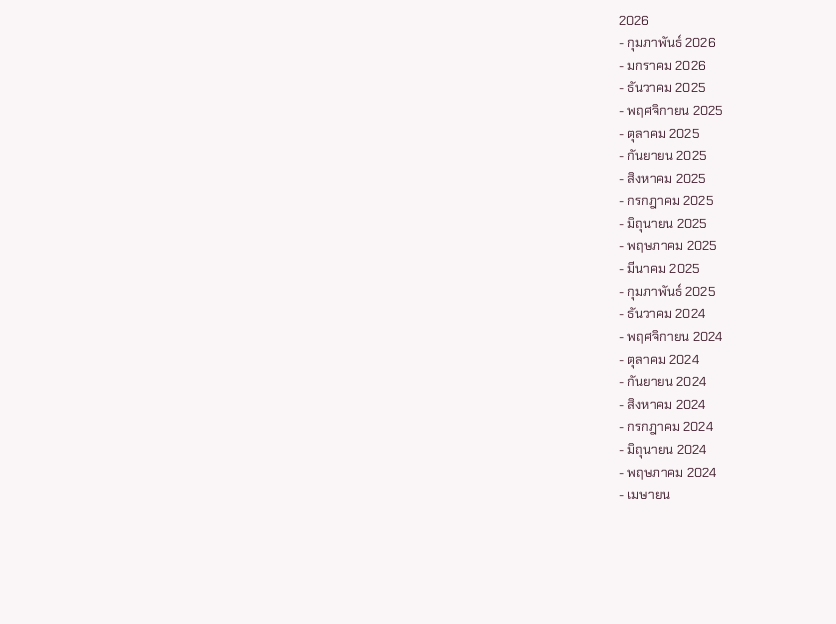2026
- กุมภาพันธ์ 2026
- มกราคม 2026
- ธันวาคม 2025
- พฤศจิกายน 2025
- ตุลาคม 2025
- กันยายน 2025
- สิงหาคม 2025
- กรกฎาคม 2025
- มิถุนายน 2025
- พฤษภาคม 2025
- มีนาคม 2025
- กุมภาพันธ์ 2025
- ธันวาคม 2024
- พฤศจิกายน 2024
- ตุลาคม 2024
- กันยายน 2024
- สิงหาคม 2024
- กรกฎาคม 2024
- มิถุนายน 2024
- พฤษภาคม 2024
- เมษายน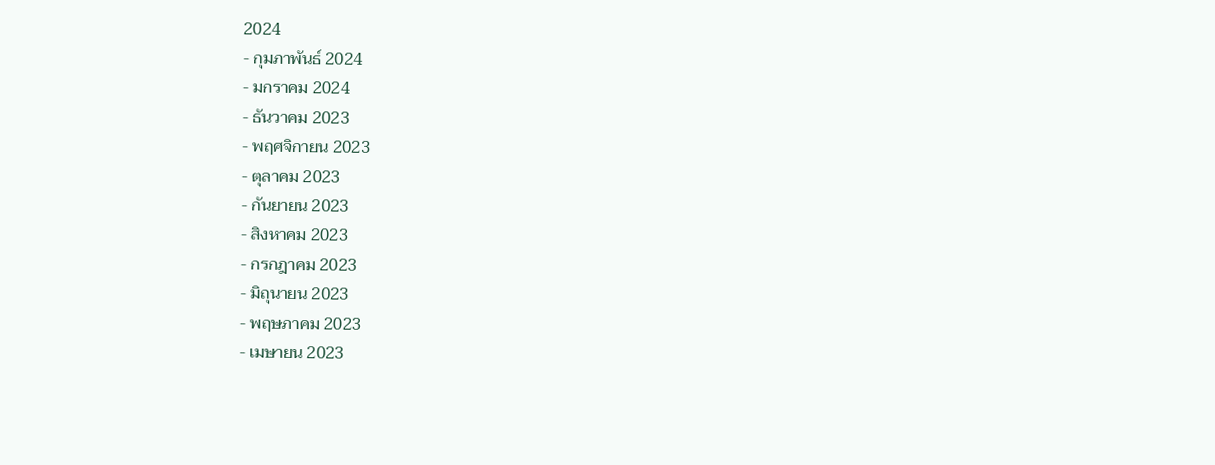2024
- กุมภาพันธ์ 2024
- มกราคม 2024
- ธันวาคม 2023
- พฤศจิกายน 2023
- ตุลาคม 2023
- กันยายน 2023
- สิงหาคม 2023
- กรกฎาคม 2023
- มิถุนายน 2023
- พฤษภาคม 2023
- เมษายน 2023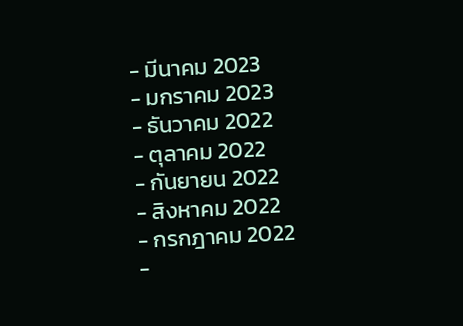- มีนาคม 2023
- มกราคม 2023
- ธันวาคม 2022
- ตุลาคม 2022
- กันยายน 2022
- สิงหาคม 2022
- กรกฎาคม 2022
-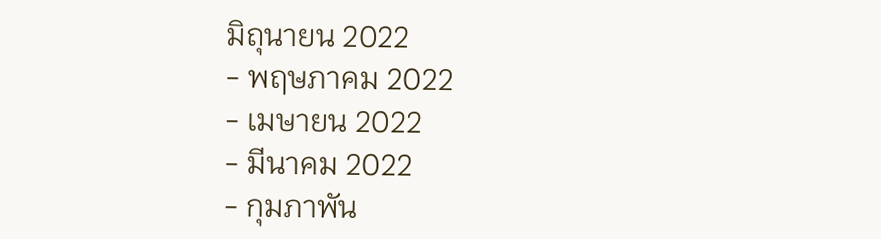มิถุนายน 2022
- พฤษภาคม 2022
- เมษายน 2022
- มีนาคม 2022
- กุมภาพัน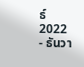ธ์ 2022
- ธันวา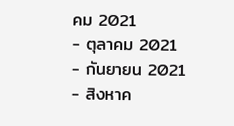คม 2021
- ตุลาคม 2021
- กันยายน 2021
- สิงหาค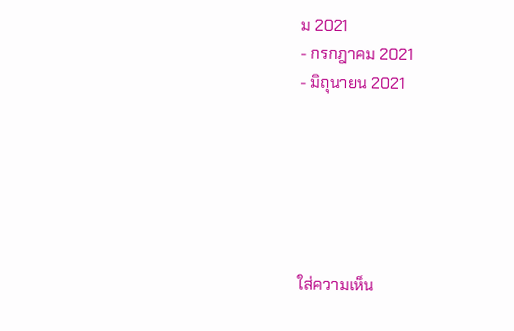ม 2021
- กรกฎาคม 2021
- มิถุนายน 2021






ใส่ความเห็น